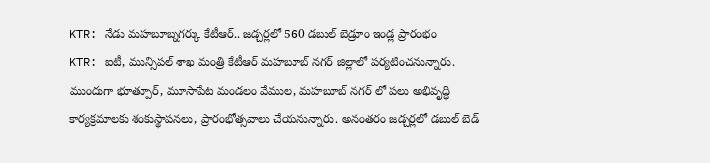KTR: నేడు మహబూబ్నగర్కు కేటీఆర్.. జడ్చర్లలో 560 డబుల్ బెడ్రూం ఇండ్ల ప్రారంభం
KTR: ఐటీ, మున్సిపల్ శాఖ మంత్రి కేటీఆర్ మహబూబ్ నగర్ జిల్లాలో పర్యటించనున్నారు. ముందుగా భూత్పూర్, మూసాపేట మండలం వేముల, మహబూబ్ నగర్ లో పలు అభివృద్ధి కార్యక్రమాలకు శంకుస్థాపనలు, ప్రారంభోత్సవాలు చేయనున్నారు. అనంతరం జడ్చర్లలో డబుల్ బెడ్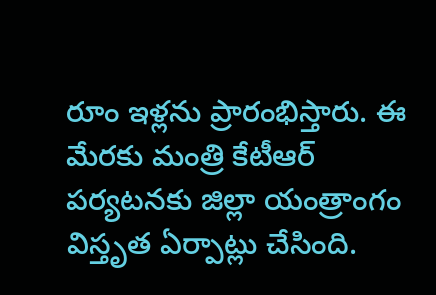రూం ఇళ్లను ప్రారంభిస్తారు. ఈ మేరకు మంత్రి కేటీఆర్ పర్యటనకు జిల్లా యంత్రాంగం విస్తృత ఏర్పాట్లు చేసింది.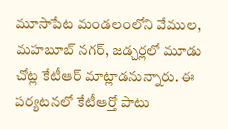మూసాపేట మండలంలోని వేముల, మహబూబ్ నగర్, జడ్చర్లలో మూడు చోట్ల కేటీఆర్ మాట్లాడనున్నారు. ఈ పర్యటనలో కేటీఆర్తో పాటు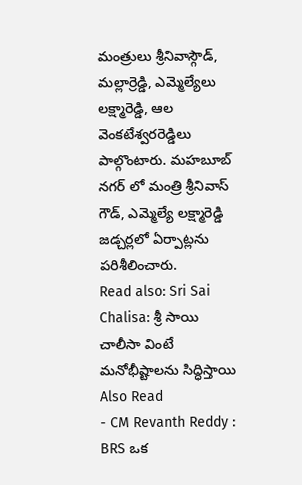మంత్రులు శ్రీనివాస్గౌడ్, మల్లార్రెడ్డి, ఎమ్మెల్యేలు లక్ష్మారెడ్డి, ఆల వెంకటేశ్వరరెడ్డిలు పాల్గొంటారు. మహబూబ్ నగర్ లో మంత్రి శ్రీనివాస్ గౌడ్, ఎమ్మెల్యే లక్ష్మారెడ్డి జడ్చర్లలో ఏర్పాట్లను పరిశీలించారు.
Read also: Sri Sai Chalisa: శ్రీ సాయి చాలీసా వింటే మనోభీష్టాలను సిద్ధిస్తాయి
Also Read
- CM Revanth Reddy : BRS ఒక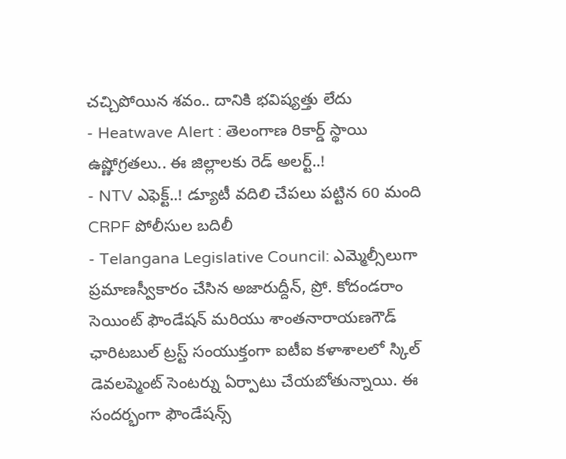చచ్చిపోయిన శవం.. దానికి భవిష్యత్తు లేదు
- Heatwave Alert : తెలంగాణ రికార్డ్ స్థాయి ఉష్ణోగ్రతలు.. ఈ జిల్లాలకు రెడ్ అలర్ట్..!
- NTV ఎఫెక్ట్..! డ్యూటీ వదిలి చేపలు పట్టిన 60 మంది CRPF పోలీసుల బదిలీ
- Telangana Legislative Council: ఎమ్మెల్సీలుగా ప్రమాణస్వీకారం చేసిన అజారుద్దీన్, ప్రో. కోదండరాం
సెయింట్ ఫౌండేషన్ మరియు శాంతనారాయణగౌడ్ ఛారిటబుల్ ట్రస్ట్ సంయుక్తంగా ఐటీఐ కళాశాలలో స్కిల్ డెవలప్మెంట్ సెంటర్ను ఏర్పాటు చేయబోతున్నాయి. ఈ సందర్భంగా ఫౌండేషన్స్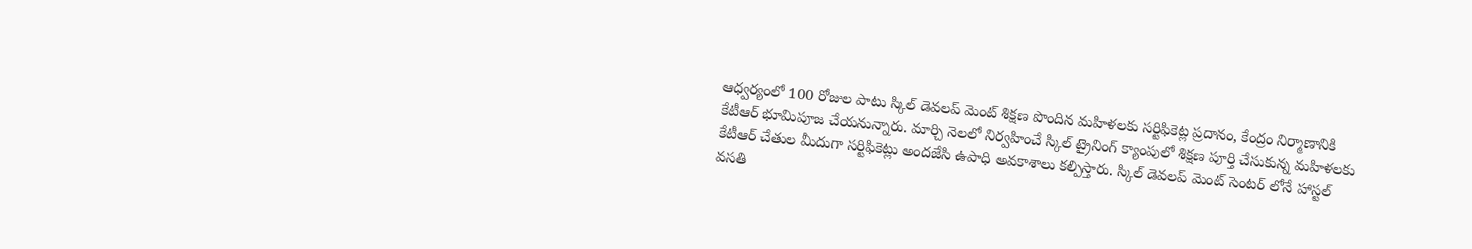ఆధ్వర్యంలో 100 రోజుల పాటు స్కిల్ డెవలప్ మెంట్ శిక్షణ పొందిన మహిళలకు సర్టిఫికెట్ల ప్రదానం, కేంద్రం నిర్మాణానికి కేటీఆర్ భూమిపూజ చేయనున్నారు. మార్చి నెలలో నిర్వహించే స్కిల్ ట్రైనింగ్ క్యాంపులో శిక్షణ పూర్తి చేసుకున్న మహిళలకు కేటీఆర్ చేతుల మీదుగా సర్టిఫికెట్లు అందజేసి ఉపాధి అవకాశాలు కల్పిస్తారు. స్కిల్ డెవలప్ మెంట్ సెంటర్ లోనే హాస్టల్ వసతి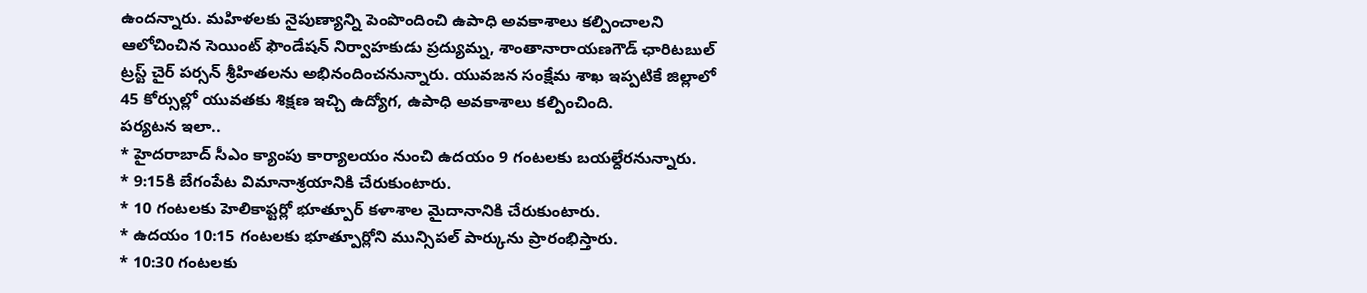ఉందన్నారు. మహిళలకు నైపుణ్యాన్ని పెంపొందించి ఉపాధి అవకాశాలు కల్పించాలని ఆలోచించిన సెయింట్ ఫౌండేషన్ నిర్వాహకుడు ప్రద్యుమ్న, శాంతానారాయణగౌడ్ ఛారిటబుల్ ట్రస్ట్ చైర్ పర్సన్ శ్రీహితలను అభినందించనున్నారు. యువజన సంక్షేమ శాఖ ఇప్పటికే జిల్లాలో 45 కోర్సుల్లో యువతకు శిక్షణ ఇచ్చి ఉద్యోగ, ఉపాధి అవకాశాలు కల్పించింది.
పర్యటన ఇలా..
* హైదరాబాద్ సీఎం క్యాంపు కార్యాలయం నుంచి ఉదయం 9 గంటలకు బయల్దేరనున్నారు.
* 9:15కి బేగంపేట విమానాశ్రయానికి చేరుకుంటారు.
* 10 గంటలకు హెలికాప్టర్లో భూత్పూర్ కళాశాల మైదానానికి చేరుకుంటారు.
* ఉదయం 10:15 గంటలకు భూత్పూర్లోని మున్సిపల్ పార్కును ప్రారంభిస్తారు.
* 10:30 గంటలకు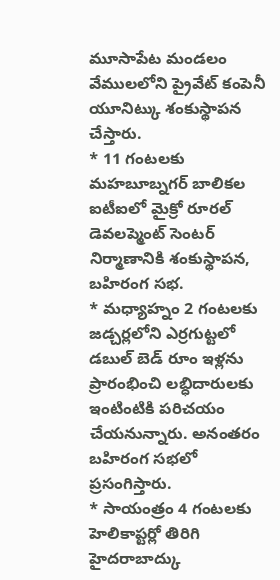మూసాపేట మండలం వేములలోని ప్రైవేట్ కంపెనీ యూనిట్కు శంకుస్థాపన చేస్తారు.
* 11 గంటలకు మహబూబ్నగర్ బాలికల ఐటీఐలో మైక్రో రూరల్ డెవలప్మెంట్ సెంటర్ నిర్మాణానికి శంకుస్థాపన, బహిరంగ సభ.
* మధ్యాహ్నం 2 గంటలకు జడ్చర్లలోని ఎర్రగుట్టలో డబుల్ బెడ్ రూం ఇళ్లను ప్రారంభించి లబ్ధిదారులకు ఇంటింటికి పరిచయం చేయనున్నారు. అనంతరం బహిరంగ సభలో ప్రసంగిస్తారు.
* సాయంత్రం 4 గంటలకు హెలికాప్టర్లో తిరిగి హైదరాబాద్కు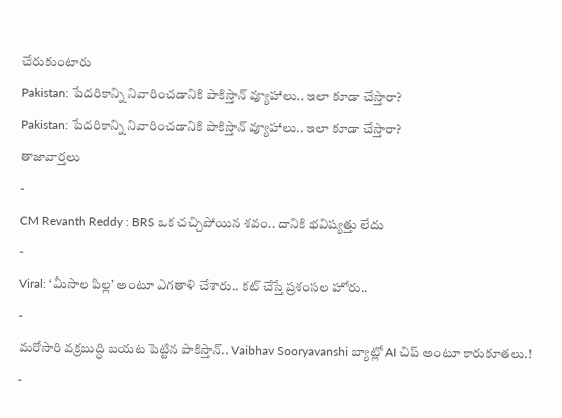చేరుకుంటారు
Pakistan: పేదరికాన్ని నివారించడానికి పాకిస్తాన్ వ్యూహాలు.. ఇలా కూడా చేస్తారా?
Pakistan: పేదరికాన్ని నివారించడానికి పాకిస్తాన్ వ్యూహాలు.. ఇలా కూడా చేస్తారా?
తాజావార్తలు
-
CM Revanth Reddy : BRS ఒక చచ్చిపోయిన శవం.. దానికి భవిష్యత్తు లేదు
-
Viral: ‘మీసాల పిల్ల’ అంటూ ఎగతాళి చేశారు.. కట్ చేస్తే ప్రశంసల హోరు..
-
మరోసారి వక్రబుద్ధి బయట పెట్టిన పాకిస్తాన్.. Vaibhav Sooryavanshi బ్యాట్లో AI చిప్ అంటూ కారుకూతలు.!
-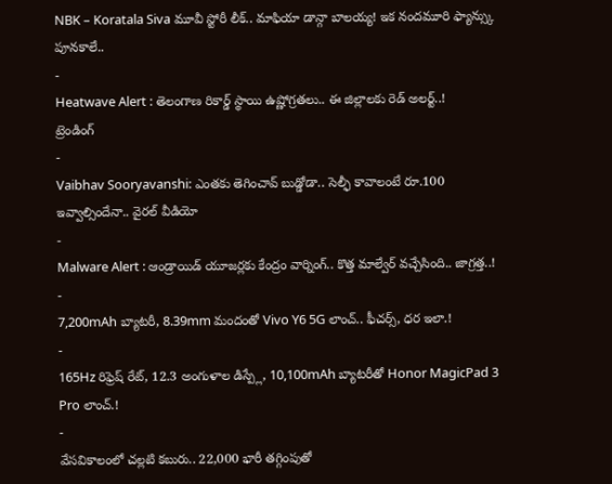NBK – Koratala Siva మూవీ స్టోరీ లీక్.. మాఫియా డాన్గా బాలయ్య! ఇక నందమూరి ఫ్యాన్స్కు పూనకాలే..
-
Heatwave Alert : తెలంగాణ రికార్డ్ స్థాయి ఉష్ణోగ్రతలు.. ఈ జిల్లాలకు రెడ్ అలర్ట్..!
ట్రెండింగ్
-
Vaibhav Sooryavanshi: ఎంతకు తెగించావ్ బుడ్డోడా.. సెల్ఫీ కావాలంటే రూ.100 ఇవ్వాల్సిందేనా.. వైరల్ వీడియో
-
Malware Alert : ఆండ్రాయిడ్ యూజర్లకు కేంద్రం వార్నింగ్.. కొత్త మాల్వేర్ వచ్చేసింది.. జాగ్రత్త..!
-
7,200mAh బ్యాటరీ, 8.39mm మందంతో Vivo Y6 5G లాంచ్.. ఫీచర్స్, ధర ఇలా.!
-
165Hz రిఫ్రెష్ రేట్, 12.3 అంగుళాల డిస్ప్లే, 10,100mAh బ్యాటరీతో Honor MagicPad 3 Pro లాంచ్.!
-
వేసవికాలంలో చల్లటి కబురు.. 22,000 భారీ తగ్గింపుతో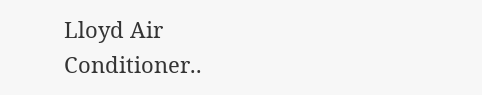Lloyd Air Conditioner..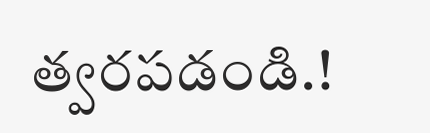త్వరపడండి.!